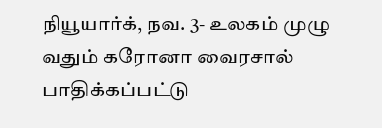நியூயார்க், நவ. 3- உலகம் முழு வதும் கரோனா வைரசால் பாதிக்கப்பட்டு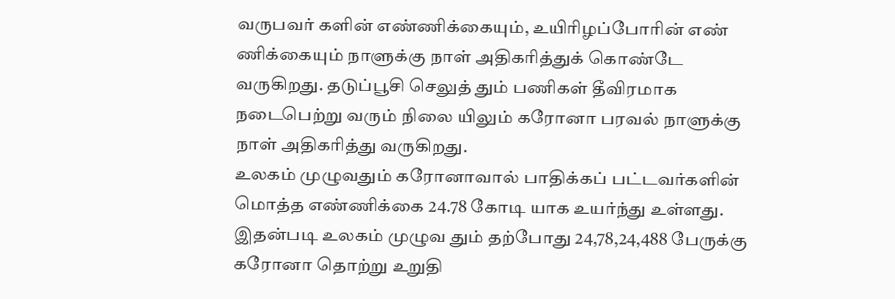வருபவர் களின் எண்ணிக்கையும், உயிரிழப்போரின் எண் ணிக்கையும் நாளுக்கு நாள் அதிகரித்துக் கொண்டே வருகிறது. தடுப்பூசி செலுத் தும் பணிகள் தீவிரமாக நடைபெற்று வரும் நிலை யிலும் கரோனா பரவல் நாளுக்கு நாள் அதிகரித்து வருகிறது.
உலகம் முழுவதும் கரோனாவால் பாதிக்கப் பட்டவர்களின் மொத்த எண்ணிக்கை 24.78 கோடி யாக உயர்ந்து உள்ளது. இதன்படி உலகம் முழுவ தும் தற்போது 24,78,24,488 பேருக்கு கரோனா தொற்று உறுதி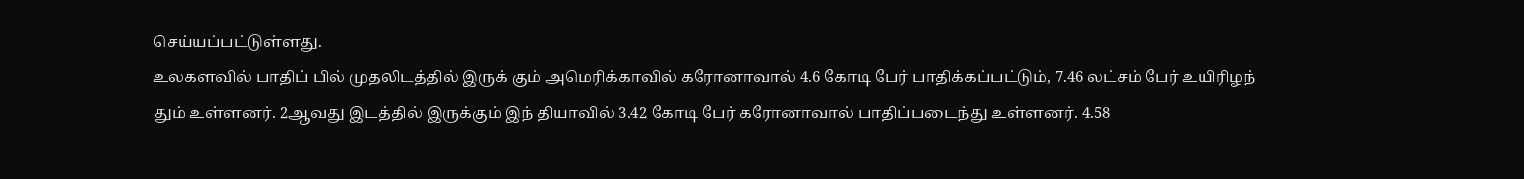செய்யப்பட்டுள்ளது.
உலகளவில் பாதிப் பில் முதலிடத்தில் இருக் கும் அமெரிக்காவில் கரோனாவால் 4.6 கோடி பேர் பாதிக்கப்பட்டும், 7.46 லட்சம் பேர் உயிரிழந் தும் உள்ளனர். 2ஆவது இடத்தில் இருக்கும் இந் தியாவில் 3.42 கோடி பேர் கரோனாவால் பாதிப்படைந்து உள்ளனர். 4.58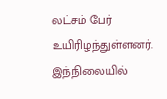லட்சம் பேர் உயிரிழந்துள்ளனர்.
இந்நிலையில்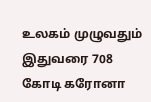உலகம் முழுவதும் இதுவரை 708 கோடி கரோனா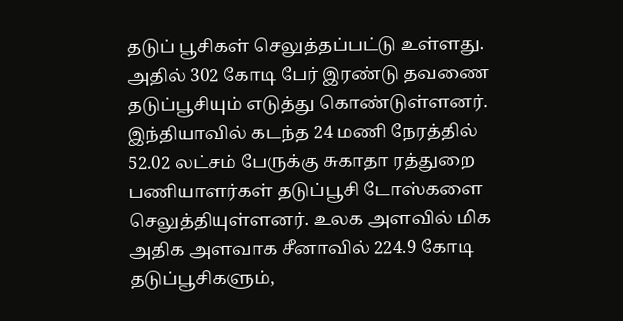தடுப் பூசிகள் செலுத்தப்பட்டு உள்ளது. அதில் 302 கோடி பேர் இரண்டு தவணை தடுப்பூசியும் எடுத்து கொண்டுள்ளனர்.
இந்தியாவில் கடந்த 24 மணி நேரத்தில் 52.02 லட்சம் பேருக்கு சுகாதா ரத்துறை பணியாளர்கள் தடுப்பூசி டோஸ்களை செலுத்தியுள்ளனர். உலக அளவில் மிக அதிக அளவாக சீனாவில் 224.9 கோடி தடுப்பூசிகளும்,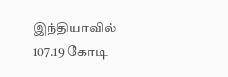இந்தியாவில் 107.19 கோடி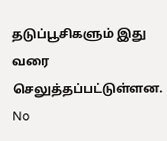தடுப்பூசிகளும் இது வரை செலுத்தப்பட்டுள்ளன.
No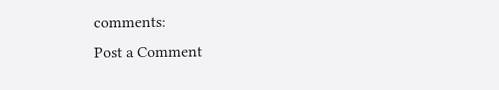comments:
Post a Comment